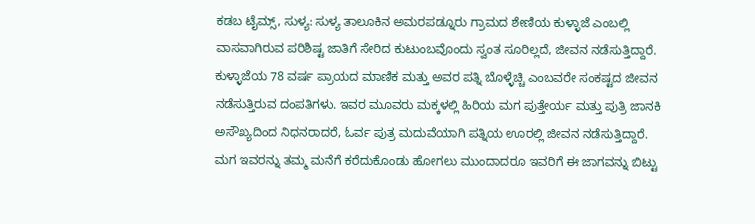ಕಡಬ ಟೈಮ್ಸ್, ಸುಳ್ಯ: ಸುಳ್ಯ ತಾಲೂಕಿನ ಅಮರಪಡ್ನೂರು ಗ್ರಾಮದ ಶೇಣಿಯ ಕುಳ್ಳಾಜೆ ಎಂಬಲ್ಲಿ ವಾಸವಾಗಿರುವ ಪರಿಶಿಷ್ಟ ಜಾತಿಗೆ ಸೇರಿದ ಕುಟುಂಬವೊಂದು ಸ್ವಂತ ಸೂರಿಲ್ಲದೆ, ಜೀವನ ನಡೆಸುತ್ತಿದ್ದಾರೆ.
ಕುಳ್ಳಾಜೆಯ 78 ವರ್ಷ ಪ್ರಾಯದ ಮಾಣಿಕ ಮತ್ತು ಅವರ ಪತ್ನಿ ಬೊಳ್ಳೆಚ್ಚಿ ಎಂಬವರೇ ಸಂಕಷ್ಟದ ಜೀವನ ನಡೆಸುತ್ತಿರುವ ದಂಪತಿಗಳು. ಇವರ ಮೂವರು ಮಕ್ಕಳಲ್ಲಿ ಹಿರಿಯ ಮಗ ಪುತ್ತೇರ್ಯ ಮತ್ತು ಪುತ್ರಿ ಜಾನಕಿ ಅಸೌಖ್ಯದಿಂದ ನಿಧನರಾದರೆ, ಓರ್ವ ಪುತ್ರ ಮದುವೆಯಾಗಿ ಪತ್ನಿಯ ಊರಲ್ಲಿ ಜೀವನ ನಡೆಸುತ್ತಿದ್ದಾರೆ. ಮಗ ಇವರನ್ನು ತಮ್ಮ ಮನೆಗೆ ಕರೆದುಕೊಂಡು ಹೋಗಲು ಮುಂದಾದರೂ ಇವರಿಗೆ ಈ ಜಾಗವನ್ನು ಬಿಟ್ಟು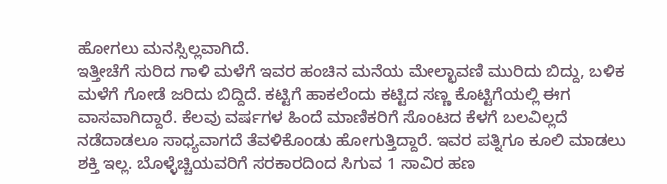ಹೋಗಲು ಮನಸ್ಸಿಲ್ಲವಾಗಿದೆ.
ಇತ್ತೀಚೆಗೆ ಸುರಿದ ಗಾಳಿ ಮಳೆಗೆ ಇವರ ಹಂಚಿನ ಮನೆಯ ಮೇಲ್ಛಾವಣಿ ಮುರಿದು ಬಿದ್ದು, ಬಳಿಕ ಮಳೆಗೆ ಗೋಡೆ ಜರಿದು ಬಿದ್ದಿದೆ. ಕಟ್ಟಿಗೆ ಹಾಕಲೆಂದು ಕಟ್ಟಿದ ಸಣ್ಣ ಕೊಟ್ಟಿಗೆಯಲ್ಲಿ ಈಗ ವಾಸವಾಗಿದ್ದಾರೆ. ಕೆಲವು ವರ್ಷಗಳ ಹಿಂದೆ ಮಾಣಿಕರಿಗೆ ಸೊಂಟದ ಕೆಳಗೆ ಬಲವಿಲ್ಲದೆ ನಡೆದಾಡಲೂ ಸಾಧ್ಯವಾಗದೆ ತೆವಳಿಕೊಂಡು ಹೋಗುತ್ತಿದ್ದಾರೆ. ಇವರ ಪತ್ನಿಗೂ ಕೂಲಿ ಮಾಡಲು ಶಕ್ತಿ ಇಲ್ಲ. ಬೊಳ್ಳೆಚ್ಚಿಯವರಿಗೆ ಸರಕಾರದಿಂದ ಸಿಗುವ 1 ಸಾವಿರ ಹಣ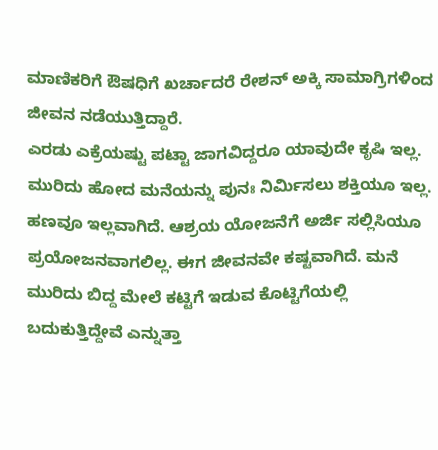ಮಾಣಿಕರಿಗೆ ಔಷಧಿಗೆ ಖರ್ಚಾದರೆ ರೇಶನ್ ಅಕ್ಕಿ ಸಾಮಾಗ್ರಿಗಳಿಂದ ಜೀವನ ನಡೆಯುತ್ತಿದ್ದಾರೆ.
ಎರಡು ಎಕ್ರೆಯಷ್ಟು ಪಟ್ಟಾ ಜಾಗವಿದ್ದರೂ ಯಾವುದೇ ಕೃಷಿ ಇಲ್ಲ. ಮುರಿದು ಹೋದ ಮನೆಯನ್ನು ಪುನಃ ನಿರ್ಮಿಸಲು ಶಕ್ತಿಯೂ ಇಲ್ಲ. ಹಣವೂ ಇಲ್ಲವಾಗಿದೆ. ಆಶ್ರಯ ಯೋಜನೆಗೆ ಅರ್ಜಿ ಸಲ್ಲಿಸಿಯೂ ಪ್ರಯೋಜನವಾಗಲಿಲ್ಲ. ಈಗ ಜೀವನವೇ ಕಷ್ಟವಾಗಿದೆ. ಮನೆ ಮುರಿದು ಬಿದ್ದ ಮೇಲೆ ಕಟ್ಟಿಗೆ ಇಡುವ ಕೊಟ್ಟಿಗೆಯಲ್ಲಿ ಬದುಕುತ್ತಿದ್ದೇವೆ ಎನ್ನುತ್ತಾ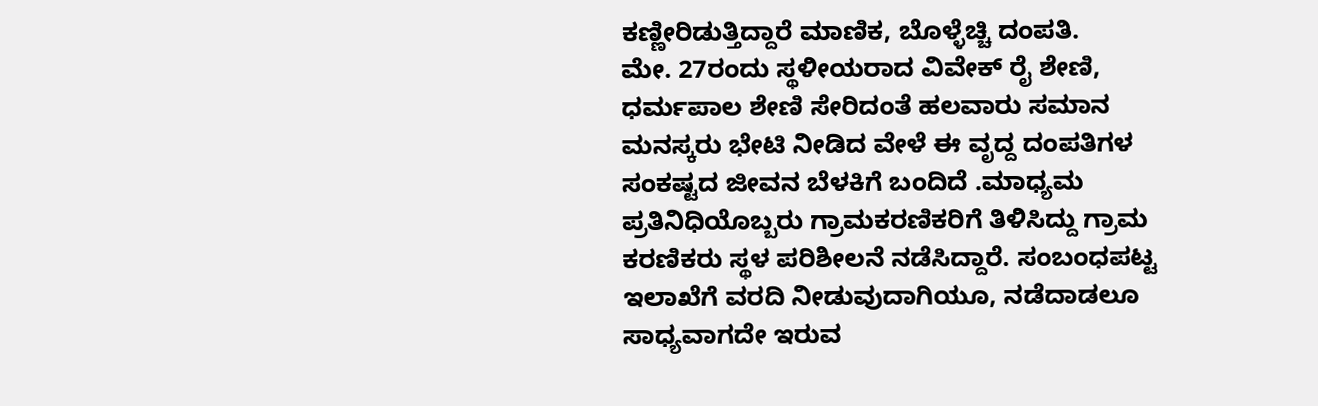ಕಣ್ಣೀರಿಡುತ್ತಿದ್ದಾರೆ ಮಾಣಿಕ, ಬೊಳ್ಳೆಚ್ಚಿ ದಂಪತಿ.
ಮೇ. 27ರಂದು ಸ್ಥಳೀಯರಾದ ವಿವೇಕ್ ರೈ ಶೇಣಿ, ಧರ್ಮಪಾಲ ಶೇಣಿ ಸೇರಿದಂತೆ ಹಲವಾರು ಸಮಾನ ಮನಸ್ಕರು ಭೇಟಿ ನೀಡಿದ ವೇಳೆ ಈ ವೃದ್ದ ದಂಪತಿಗಳ ಸಂಕಷ್ಟದ ಜೀವನ ಬೆಳಕಿಗೆ ಬಂದಿದೆ .ಮಾಧ್ಯಮ ಪ್ರತಿನಿಧಿಯೊಬ್ಬರು ಗ್ರಾಮಕರಣಿಕರಿಗೆ ತಿಳಿಸಿದ್ದು ಗ್ರಾಮ ಕರಣಿಕರು ಸ್ಥಳ ಪರಿಶೀಲನೆ ನಡೆಸಿದ್ದಾರೆ. ಸಂಬಂಧಪಟ್ಟ ಇಲಾಖೆಗೆ ವರದಿ ನೀಡುವುದಾಗಿಯೂ, ನಡೆದಾಡಲೂ ಸಾಧ್ಯವಾಗದೇ ಇರುವ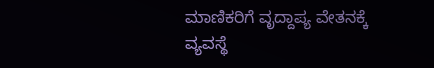ಮಾಣಿಕರಿಗೆ ವೃದ್ದಾಪ್ಯ ವೇತನಕ್ಕೆ ವ್ಯವಸ್ಥೆ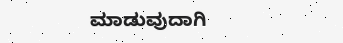ಮಾಡುವುದಾಗಿ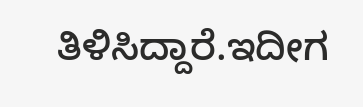ತಿಳಿಸಿದ್ದಾರೆ.ಇದೀಗ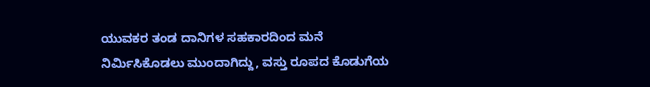ಯುವಕರ ತಂಡ ದಾನಿಗಳ ಸಹಕಾರದಿಂದ ಮನೆ ನಿರ್ಮಿಸಿಕೊಡಲು ಮುಂದಾಗಿದ್ದು, ವಸ್ತು ರೂಪದ ಕೊಡುಗೆಯ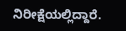ನಿರೀಕ್ಷೆಯಲ್ಲಿದ್ದಾರೆ.